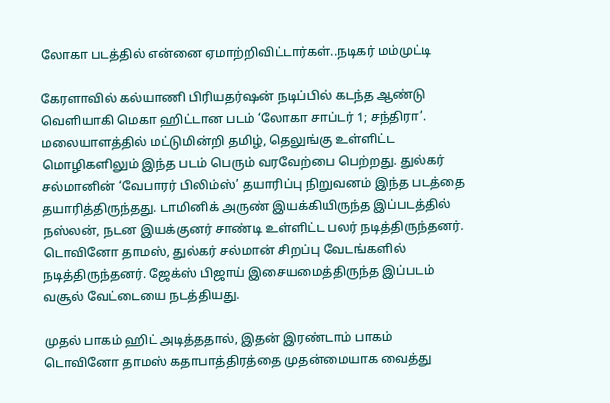லோகா படத்தில் என்னை ஏமாற்றிவிட்டார்கள்..நடிகர் மம்முட்டி

கேரளாவில் கல்யாணி பிரியதர்ஷன் நடிப்பில் கடந்த ஆண்டு வெளியாகி மெகா ஹிட்டான படம் ‘லோகா சாப்டர் 1; சந்திரா’. மலையாளத்தில் மட்டுமின்றி தமிழ், தெலுங்கு உள்ளிட்ட மொழிகளிலும் இந்த படம் பெரும் வரவேற்பை பெற்றது. துல்கர் சல்மானின் ‘வேபாரர் பிலிம்ஸ்’ தயாரிப்பு நிறுவனம் இந்த படத்தை தயாரித்திருந்தது. டாமினிக் அருண் இயக்கியிருந்த இப்படத்தில் நஸ்லன், நடன இயக்குனர் சாண்டி உள்ளிட்ட பலர் நடித்திருந்தனர். டொவினோ தாமஸ், துல்கர் சல்மான் சிறப்பு வேடங்களில் நடித்திருந்தனர். ஜேக்ஸ் பிஜாய் இசையமைத்திருந்த இப்படம் வசூல் வேட்டையை நடத்தியது.

முதல் பாகம் ஹிட் அடித்ததால், இதன் இரண்டாம் பாகம் டொவினோ தாமஸ் கதாபாத்திரத்தை முதன்மையாக வைத்து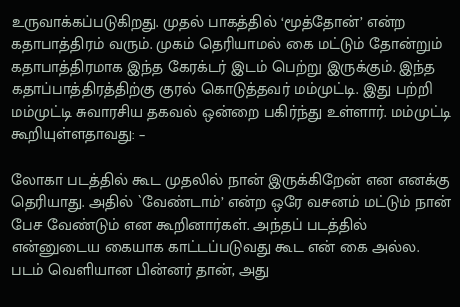உருவாக்கப்படுகிறது. முதல் பாகத்தில் ‘மூத்தோன்’ என்ற கதாபாத்திரம் வரும். முகம் தெரியாமல் கை மட்டும் தோன்றும் கதாபாத்திரமாக இந்த கேரக்டர் இடம் பெற்று இருக்கும். இந்த கதாப்பாத்திரத்திற்கு குரல் கொடுத்தவர் மம்முட்டி. இது பற்றி மம்முட்டி சுவாரசிய தகவல் ஒன்றை பகிர்ந்து உள்ளார். மம்முட்டி கூறியுள்ளதாவது: –

லோகா படத்தில் கூட முதலில் நான் இருக்கிறேன் என எனக்கு தெரியாது. அதில் `வேண்டாம்’ என்ற ஒரே வசனம் மட்டும் நான் பேச வேண்டும் என கூறினார்கள். அந்தப் படத்தில் என்னுடைய கையாக காட்டப்படுவது கூட என் கை அல்ல. படம் வெளியான பின்னர் தான், அது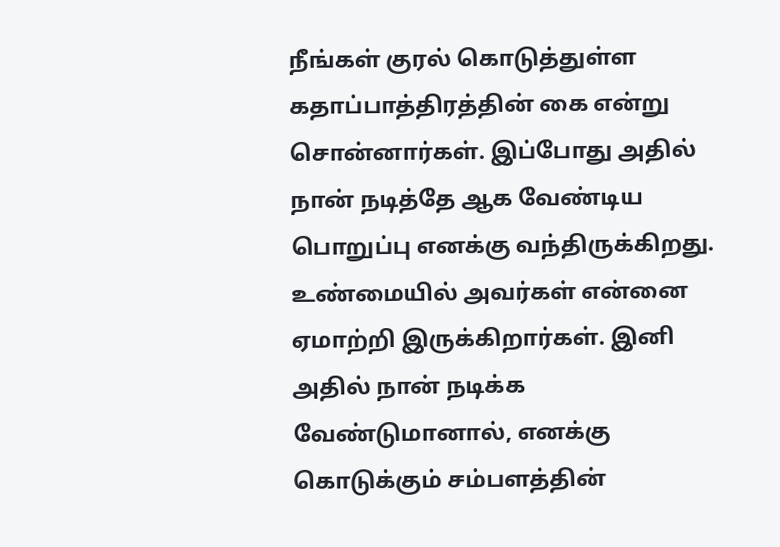நீங்கள் குரல் கொடுத்துள்ள கதாப்பாத்திரத்தின் கை என்று சொன்னார்கள். இப்போது அதில் நான் நடித்தே ஆக வேண்டிய பொறுப்பு எனக்கு வந்திருக்கிறது. உண்மையில் அவர்கள் என்னை ஏமாற்றி இருக்கிறார்கள். இனி அதில் நான் நடிக்க வேண்டுமானால், எனக்கு கொடுக்கும் சம்பளத்தின்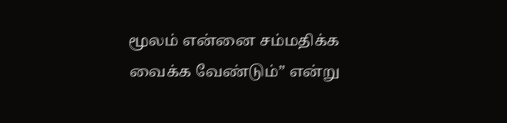மூலம் என்னை சம்மதிக்க வைக்க வேண்டும்” என்று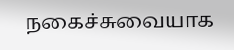நகைச்சுவையாக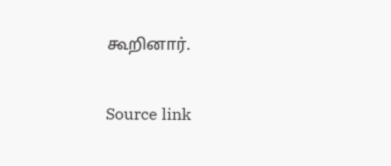கூறினார்.

Source link